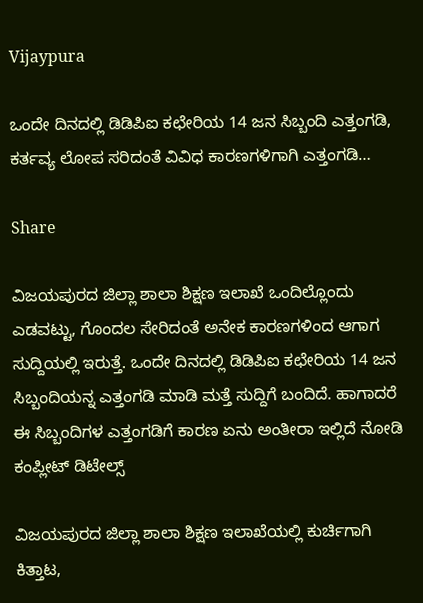Vijaypura

ಒಂದೇ ದಿನದಲ್ಲಿ ಡಿಡಿಪಿಐ ಕಛೇರಿಯ 14 ಜನ ಸಿಬ್ಬಂದಿ ಎತ್ತಂಗಡಿ, ಕರ್ತವ್ಯ ಲೋಪ ಸರಿದಂತೆ ವಿವಿಧ ಕಾರಣಗಳಿಗಾಗಿ ಎತ್ತಂಗಡಿ…

Share

ವಿಜಯಪುರದ ಜಿಲ್ಲಾ ಶಾಲಾ ಶಿಕ್ಷಣ ಇಲಾಖೆ ಒಂದಿಲ್ಲೊಂದು ಎಡವಟ್ಟು, ಗೊಂದಲ ಸೇರಿದಂತೆ ಅನೇಕ ಕಾರಣಗಳಿಂದ ಆಗಾಗ ಸುದ್ದಿಯಲ್ಲಿ ಇರುತ್ತೆ. ಒಂದೇ ದಿನದಲ್ಲಿ ಡಿಡಿಪಿಐ ಕಛೇರಿಯ 14 ಜನ ಸಿಬ್ಬಂದಿಯನ್ನ ಎತ್ತಂಗಡಿ ಮಾಡಿ ಮತ್ತೆ ಸುದ್ದಿಗೆ ಬಂದಿದೆ. ಹಾಗಾದರೆ ಈ ಸಿಬ್ಬಂದಿಗಳ ಎತ್ತಂಗಡಿಗೆ ಕಾರಣ ಏನು ಅಂತೀರಾ ಇಲ್ಲಿದೆ ನೋಡಿ ಕಂಪ್ಲೀಟ್ ‌ಡಿಟೇಲ್ಸ್

ವಿಜಯಪುರದ ಜಿಲ್ಲಾ ಶಾಲಾ ಶಿಕ್ಷಣ ಇಲಾಖೆಯಲ್ಲಿ ಕುರ್ಚಿಗಾಗಿ ಕಿತ್ತಾಟ,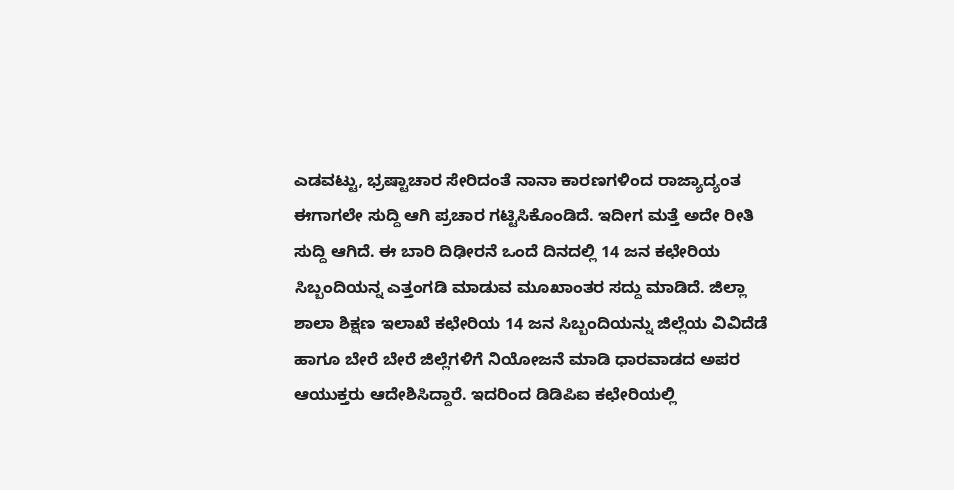ಎಡವಟ್ಟು, ಭ್ರಷ್ಟಾಚಾರ ಸೇರಿದಂತೆ ನಾನಾ ಕಾರಣಗಳಿಂದ ರಾಜ್ಯಾದ್ಯಂತ ಈಗಾಗಲೇ ಸುದ್ದಿ ಆಗಿ ಪ್ರಚಾರ ಗಟ್ಟಿಸಿಕೊಂಡಿದೆ. ಇದೀಗ ಮತ್ತೆ ಅದೇ ರೀತಿ ಸುದ್ದಿ ಆಗಿದೆ. ಈ ಬಾರಿ ದಿಢೀರನೆ ಒಂದೆ ದಿನದಲ್ಲಿ 14 ಜನ ಕಛೇರಿಯ ಸಿಬ್ಬಂದಿಯನ್ನ ಎತ್ತಂಗಡಿ ಮಾಡುವ ಮೂಖಾಂತರ ಸದ್ದು ಮಾಡಿದೆ. ಜಿಲ್ಲಾ ಶಾಲಾ ಶಿಕ್ಷಣ ಇಲಾಖೆ ಕಛೇರಿಯ 14 ಜನ ಸಿಬ್ಬಂದಿಯನ್ನು ಜಿಲ್ಲೆಯ ವಿವಿದೆಡೆ ಹಾಗೂ ಬೇರೆ ಬೇರೆ ಜಿಲ್ಲೆಗಳಿಗೆ ನಿಯೋಜನೆ ಮಾಡಿ ಧಾರವಾಡದ ಅಪರ ಆಯುಕ್ತರು ಆದೇಶಿಸಿದ್ದಾರೆ. ಇದರಿಂದ ಡಿಡಿಪಿಐ ಕಛೇರಿಯಲ್ಲಿ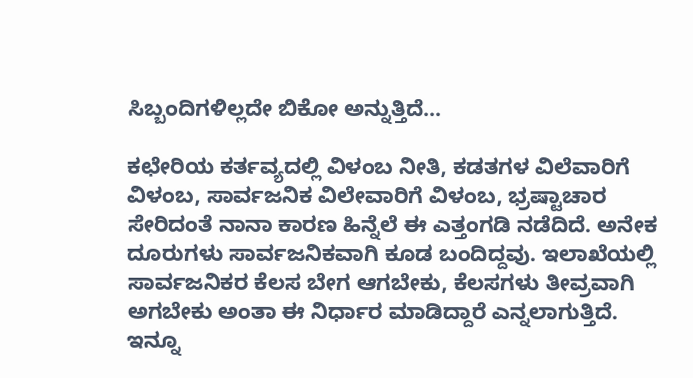ಸಿಬ್ಬಂದಿಗಳಿಲ್ಲದೇ ಬಿಕೋ ಅನ್ನುತ್ತಿದೆ…

ಕಛೇರಿಯ ಕರ್ತವ್ಯದಲ್ಲಿ ವಿಳಂಬ ನೀತಿ, ಕಡತಗಳ ವಿಲೆವಾರಿಗೆ ವಿಳಂಬ, ಸಾರ್ವಜನಿಕ ವಿಲೇವಾರಿಗೆ ವಿಳಂಬ, ಭ್ರಷ್ಟಾಚಾರ ಸೇರಿದಂತೆ ನಾನಾ ಕಾರಣ ಹಿನ್ನೆಲೆ ಈ ಎತ್ತಂಗಡಿ ನಡೆದಿದೆ. ಅನೇಕ ದೂರುಗಳು ಸಾರ್ವಜನಿಕವಾಗಿ ಕೂಡ ಬಂದಿದ್ದವು. ಇಲಾಖೆಯಲ್ಲಿ ಸಾರ್ವಜನಿಕರ ಕೆಲಸ ಬೇಗ ಆಗಬೇಕು, ಕೆಲಸಗಳು ತೀವ್ರವಾಗಿ ಅಗಬೇಕು ಅಂತಾ ಈ ನಿರ್ಧಾರ ಮಾಡಿದ್ದಾರೆ ಎನ್ನಲಾಗುತ್ತಿದೆ. ಇನ್ನೂ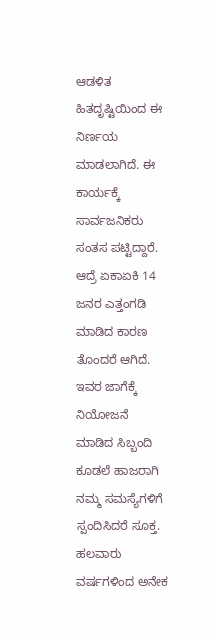ಆಡಳಿತ ಹಿತದೃಷ್ಟಿಯಿಂದ ಈ ನಿರ್ಣಯ ಮಾಡಲಾಗಿದೆ. ಈ ಕಾರ್ಯಕ್ಕೆ ಸಾರ್ವಜನಿಕರು ಸಂತಸ ಪಟ್ಟಿದ್ದಾರೆ. ಆದ್ರೆ ಏಕಾಏಕಿ 14 ಜನರ ಎತ್ತಂಗಡಿ ಮಾಡಿದ ಕಾರಣ ತೊಂದರೆ ಆಗಿದೆ. ಇವರ ಜಾಗೆಕ್ಕೆ ನಿಯೋಜನೆ ಮಾಡಿದ ಸಿಬ್ಬಂದಿ ಕೂಡಲೆ ಹಾಜರಾಗಿ ನಮ್ಮ ಸಮಸ್ಯೆಗಳಿಗೆ ಸ್ಪಂದಿಸಿದರೆ ಸೂಕ್ತ. ಹಲವಾರು ವರ್ಷಗಳಿಂದ ಅನೇಕ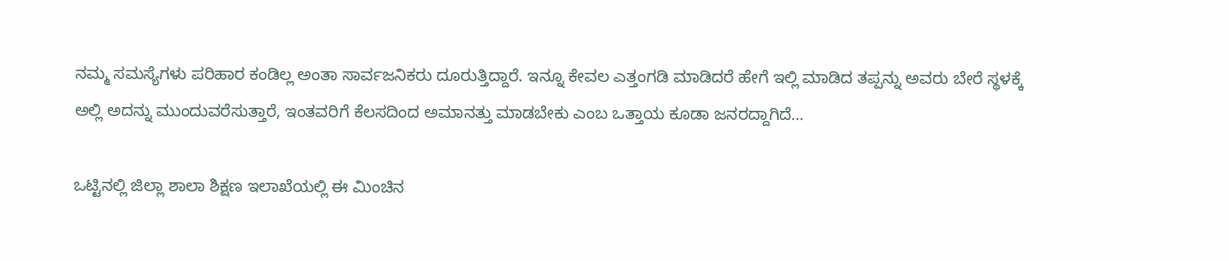ನಮ್ಮ ಸಮಸ್ಯೆಗಳು ಪರಿಹಾರ ಕಂಡಿಲ್ಲ ಅಂತಾ ಸಾರ್ವಜನಿಕರು ದೂರುತ್ತಿದ್ದಾರೆ. ಇನ್ನೂ ಕೇವಲ ಎತ್ತಂಗಡಿ ಮಾಡಿದರೆ ಹೇಗೆ ಇಲ್ಲಿ ಮಾಡಿದ ತಪ್ಪನ್ನು ಅವರು ಬೇರೆ ಸ್ಥಳಕ್ಕೆ ಅಲ್ಲಿ ಅದನ್ನು ಮುಂದುವರೆಸುತ್ತಾರೆ, ಇಂತವರಿಗೆ ಕೆಲಸದಿಂದ ಅಮಾನತ್ತು ಮಾಡಬೇಕು ಎಂಬ ಒತ್ತಾಯ ಕೂಡಾ ಜನರದ್ದಾಗಿದೆ…

ಒಟ್ಟಿನಲ್ಲಿ ಜಿಲ್ಲಾ ಶಾಲಾ ಶಿಕ್ಷಣ ಇಲಾಖೆಯಲ್ಲಿ ಈ ಮಿಂಚಿನ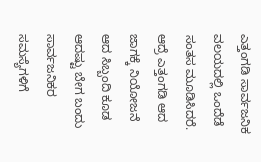ಎತ್ತಂಗಡಿ ಸಾರ್ವಜನಿಕ ವಲಯದಲ್ಲಿ ಒಂದೆಡೆ ಸಂತಸ ಮೂಡಿಸಿದರೆ. ಆದ್ರೆ ಎತ್ತಂಗಡಿ ಆದ ಜಾಗಕ್ಕೆ ನಿಯೋಜನೆ ಆದ ಸಿಬ್ಬಂದಿ ಕೂಡ ಆದಷ್ಟು ಬೇಗ ಬಂದು ಸಾರ್ವಜನಿಕರ ಸಮಸ್ಯೆಗಳಿಗೆ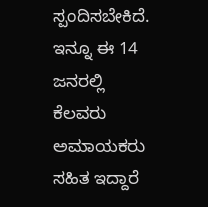ಸ್ಪಂದಿಸಬೇಕಿದೆ. ಇನ್ನೂ ಈ 14 ಜನರಲ್ಲಿ ಕೆಲವರು ಅಮಾಯಕರು ಸಹಿತ ಇದ್ದಾರೆ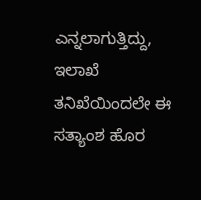ಎನ್ನಲಾಗುತ್ತಿದ್ದು, ಇಲಾಖೆ ತನಿಖೆಯಿಂದಲೇ ಈ ಸತ್ಯಾಂಶ ಹೊರ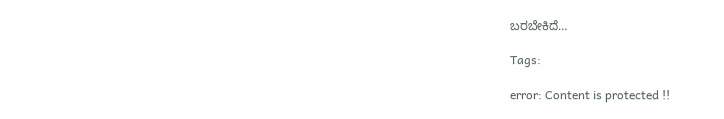ಬರಬೇಕಿದೆ…

Tags:

error: Content is protected !!